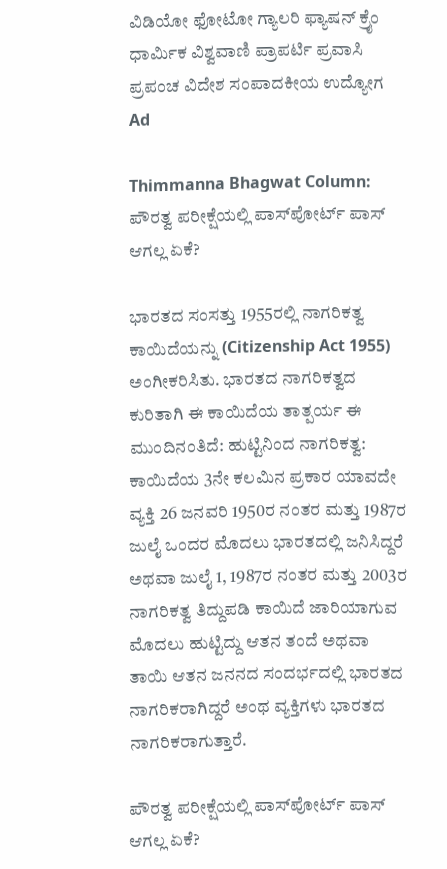ವಿಡಿಯೋ ಫೋಟೋ ಗ್ಯಾಲರಿ ಫ್ಯಾಷನ್ ಕ್ರೈಂ ಧಾರ್ಮಿಕ ವಿಶ್ವವಾಣಿ ಪ್ರಾಪರ್ಟಿ ಪ್ರವಾಸಿ ಪ್ರಪಂಚ ವಿದೇಶ ಸಂಪಾದಕೀಯ ಉದ್ಯೋಗ
Ad

Thimmanna Bhagwat Column: ಪೌರತ್ವ ಪರೀಕ್ಷೆಯಲ್ಲಿ ಪಾಸ್‌ಪೋರ್ಟ್ ಪಾಸ್ ಆಗಲ್ಲ ಏಕೆ?

ಭಾರತದ ಸಂಸತ್ತು 1955ರಲ್ಲಿ ನಾಗರಿಕತ್ವ ಕಾಯಿದೆಯನ್ನು (Citizenship Act 1955) ಅಂಗೀಕರಿಸಿತು. ಭಾರತದ ನಾಗರಿಕತ್ವದ ಕುರಿತಾಗಿ ಈ ಕಾಯಿದೆಯ ತಾತ್ಪರ್ಯ ಈ ಮುಂದಿನಂತಿದೆ: ಹುಟ್ಟಿನಿಂದ ನಾಗರಿಕತ್ವ: ಕಾಯಿದೆಯ 3ನೇ ಕಲಮಿನ ಪ್ರಕಾರ ಯಾವದೇ ವ್ಯಕ್ತಿ 26 ಜನವರಿ 1950ರ ನಂತರ ಮತ್ತು 1987ರ ಜುಲೈ ಒಂದರ ಮೊದಲು ಭಾರತದಲ್ಲಿ ಜನಿಸಿದ್ದರೆ ಅಥವಾ ಜುಲೈ 1, 1987ರ ನಂತರ ಮತ್ತು 2003ರ ನಾಗರಿಕತ್ವ ತಿದ್ದುಪಡಿ ಕಾಯಿದೆ ಜಾರಿಯಾಗುವ ಮೊದಲು ಹುಟ್ಟಿದ್ದು ಆತನ ತಂದೆ ಅಥವಾ ತಾಯಿ ಆತನ ಜನನದ ಸಂದರ್ಭದಲ್ಲಿ ಭಾರತದ ನಾಗರಿಕರಾಗಿದ್ದರೆ ಅಂಥ ವ್ಯಕ್ತಿಗಳು ಭಾರತದ ನಾಗರಿಕರಾಗುತ್ತಾರೆ.

ಪೌರತ್ವ ಪರೀಕ್ಷೆಯಲ್ಲಿ ಪಾಸ್‌ಪೋರ್ಟ್ ಪಾಸ್ ಆಗಲ್ಲ ಏಕೆ?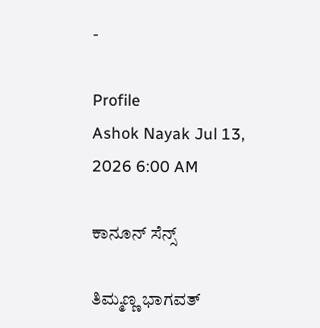-

Profile
Ashok Nayak Jul 13, 2026 6:00 AM

ಕಾನೂನ್ ಸೆನ್ಸ್

ತಿಮ್ಮಣ್ಣ ಭಾಗವತ್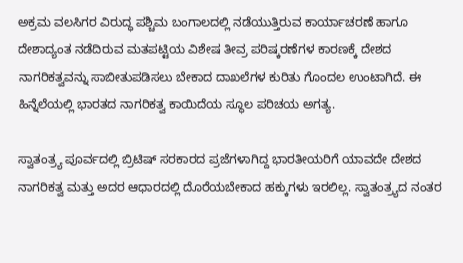ಅಕ್ರಮ ವಲಸಿಗರ ವಿರುದ್ಧ ಪಶ್ಚಿಮ ಬಂಗಾಲದಲ್ಲಿ ನಡೆಯುತ್ತಿರುವ ಕಾರ್ಯಾಚರಣೆ ಹಾಗೂ ದೇಶಾದ್ಯಂತ ನಡೆದಿರುವ ಮತಪಟ್ಟಿಯ ವಿಶೇಷ ತೀವ್ರ ಪರಿಷ್ಕರಣೆಗಳ ಕಾರಣಕ್ಕೆ ದೇಶದ ನಾಗರಿಕತ್ವವನ್ನು ಸಾಬೀತುಪಡಿಸಲು ಬೇಕಾದ ದಾಖಲೆಗಳ ಕುರಿತು ಗೊಂದಲ ಉಂಟಾಗಿದೆ. ಈ ಹಿನ್ನೆಲೆಯಲ್ಲಿ ಭಾರತದ ನಾಗರಿಕತ್ವ ಕಾಯಿದೆಯ ಸ್ಥೂಲ ಪರಿಚಯ ಅಗತ್ಯ.

ಸ್ವಾತಂತ್ರ್ಯ ಪೂರ್ವದಲ್ಲಿ ಬ್ರಿಟಿಷ್ ಸರಕಾರದ ಪ್ರಜೆಗಳಾಗಿದ್ದ ಭಾರತೀಯರಿಗೆ ಯಾವದೇ ದೇಶದ ನಾಗರಿಕತ್ವ ಮತ್ತು ಅದರ ಆಧಾರದಲ್ಲಿ ದೊರೆಯಬೇಕಾದ ಹಕ್ಕುಗಳು ಇರಲಿಲ್ಲ. ಸ್ವಾತಂತ್ರ್ಯದ ನಂತರ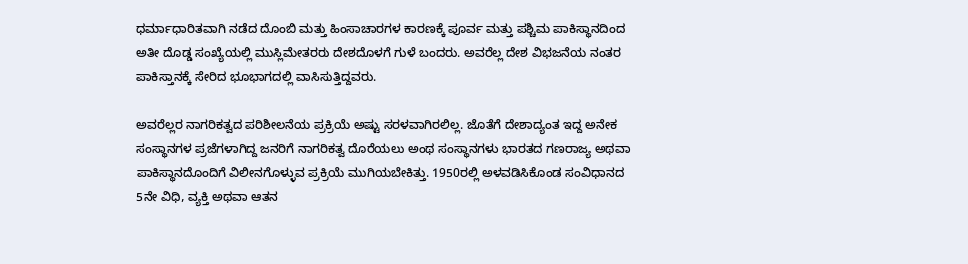ಧರ್ಮಾಧಾರಿತವಾಗಿ ನಡೆದ ದೊಂಬಿ ಮತ್ತು ಹಿಂಸಾಚಾರಗಳ ಕಾರಣಕ್ಕೆ ಪೂರ್ವ ಮತ್ತು ಪಶ್ಚಿಮ ಪಾಕಿಸ್ಥಾನದಿಂದ ಅತೀ ದೊಡ್ಡ ಸಂಖ್ಯೆಯಲ್ಲಿ ಮುಸ್ಲಿಮೇತರರು ದೇಶದೊಳಗೆ ಗುಳೆ ಬಂದರು. ಅವರೆಲ್ಲ ದೇಶ ವಿಭಜನೆಯ ನಂತರ ಪಾಕಿಸ್ತಾನಕ್ಕೆ ಸೇರಿದ ಭೂಭಾಗದಲ್ಲಿ ವಾಸಿಸುತ್ತಿದ್ದವರು.

ಅವರೆಲ್ಲರ ನಾಗರಿಕತ್ವದ ಪರಿಶೀಲನೆಯ ಪ್ರಕ್ರಿಯೆ ಅಷ್ಟು ಸರಳವಾಗಿರಲಿಲ್ಲ. ಜೊತೆಗೆ ದೇಶಾದ್ಯಂತ ಇದ್ದ ಅನೇಕ ಸಂಸ್ಥಾನಗಳ ಪ್ರಜೆಗಳಾಗಿದ್ದ ಜನರಿಗೆ ನಾಗರಿಕತ್ವ ದೊರೆಯಲು ಅಂಥ ಸಂಸ್ಥಾನಗಳು ಭಾರತದ ಗಣರಾಜ್ಯ ಅಥವಾ ಪಾಕಿಸ್ಥಾನದೊಂದಿಗೆ ವಿಲೀನಗೊಳ್ಳುವ ಪ್ರಕ್ರಿಯೆ ಮುಗಿಯಬೇಕಿತ್ತು. 1950ರಲ್ಲಿ ಅಳವಡಿಸಿಕೊಂಡ ಸಂವಿಧಾನದ 5ನೇ ವಿಧಿ, ವ್ಯಕ್ತಿ ಅಥವಾ ಆತನ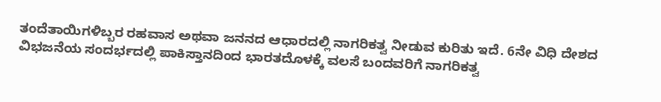ತಂದೆತಾಯಿಗಳಿಬ್ಬರ ರಹವಾಸ ಅಥವಾ ಜನನದ ಆಧಾರದಲ್ಲಿ ನಾಗರಿಕತ್ವ ನೀಡುವ ಕುರಿತು ಇದೆ. 6ನೇ ವಿಧಿ ದೇಶದ ವಿಭಜನೆಯ ಸಂದರ್ಭದಲ್ಲಿ ಪಾಕಿಸ್ತಾನದಿಂದ ಭಾರತದೊಳಕ್ಕೆ ವಲಸೆ ಬಂದವರಿಗೆ ನಾಗರಿಕತ್ವ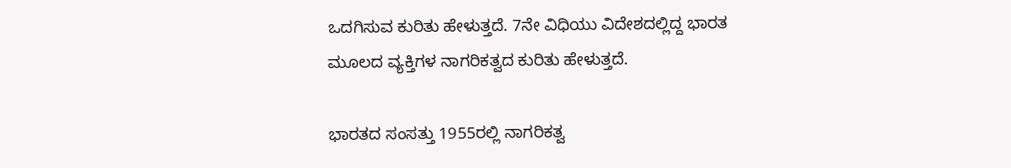ಒದಗಿಸುವ ಕುರಿತು ಹೇಳುತ್ತದೆ. 7ನೇ ವಿಧಿಯು ವಿದೇಶದಲ್ಲಿದ್ದ ಭಾರತ ಮೂಲದ ವ್ಯಕ್ತಿಗಳ ನಾಗರಿಕತ್ವದ ಕುರಿತು ಹೇಳುತ್ತದೆ.

ಭಾರತದ ಸಂಸತ್ತು 1955ರಲ್ಲಿ ನಾಗರಿಕತ್ವ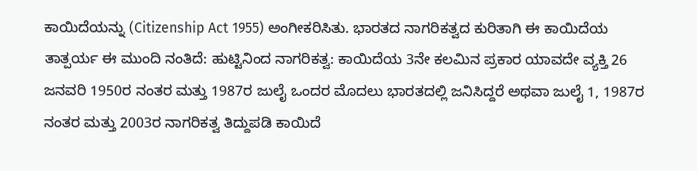ಕಾಯಿದೆಯನ್ನು (Citizenship Act 1955) ಅಂಗೀಕರಿಸಿತು. ಭಾರತದ ನಾಗರಿಕತ್ವದ ಕುರಿತಾಗಿ ಈ ಕಾಯಿದೆಯ ತಾತ್ಪರ್ಯ ಈ ಮುಂದಿ ನಂತಿದೆ: ಹುಟ್ಟಿನಿಂದ ನಾಗರಿಕತ್ವ: ಕಾಯಿದೆಯ 3ನೇ ಕಲಮಿನ ಪ್ರಕಾರ ಯಾವದೇ ವ್ಯಕ್ತಿ 26 ಜನವರಿ 1950ರ ನಂತರ ಮತ್ತು 1987ರ ಜುಲೈ ಒಂದರ ಮೊದಲು ಭಾರತದಲ್ಲಿ ಜನಿಸಿದ್ದರೆ ಅಥವಾ ಜುಲೈ 1, 1987ರ ನಂತರ ಮತ್ತು 2003ರ ನಾಗರಿಕತ್ವ ತಿದ್ದುಪಡಿ ಕಾಯಿದೆ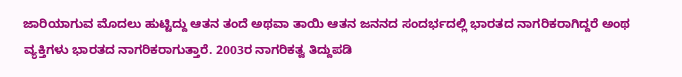ಜಾರಿಯಾಗುವ ಮೊದಲು ಹುಟ್ಟಿದ್ದು ಆತನ ತಂದೆ ಅಥವಾ ತಾಯಿ ಆತನ ಜನನದ ಸಂದರ್ಭದಲ್ಲಿ ಭಾರತದ ನಾಗರಿಕರಾಗಿದ್ದರೆ ಅಂಥ ವ್ಯಕ್ತಿಗಳು ಭಾರತದ ನಾಗರಿಕರಾಗುತ್ತಾರೆ. 2003ರ ನಾಗರಿಕತ್ವ ತಿದ್ದುಪಡಿ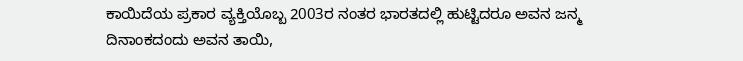ಕಾಯಿದೆಯ ಪ್ರಕಾರ ವ್ಯಕ್ತಿಯೊಬ್ಬ 2003ರ ನಂತರ ಭಾರತದಲ್ಲಿ ಹುಟ್ಟಿದರೂ ಅವನ ಜನ್ಮ ದಿನಾಂಕದಂದು ಅವನ ತಾಯಿ,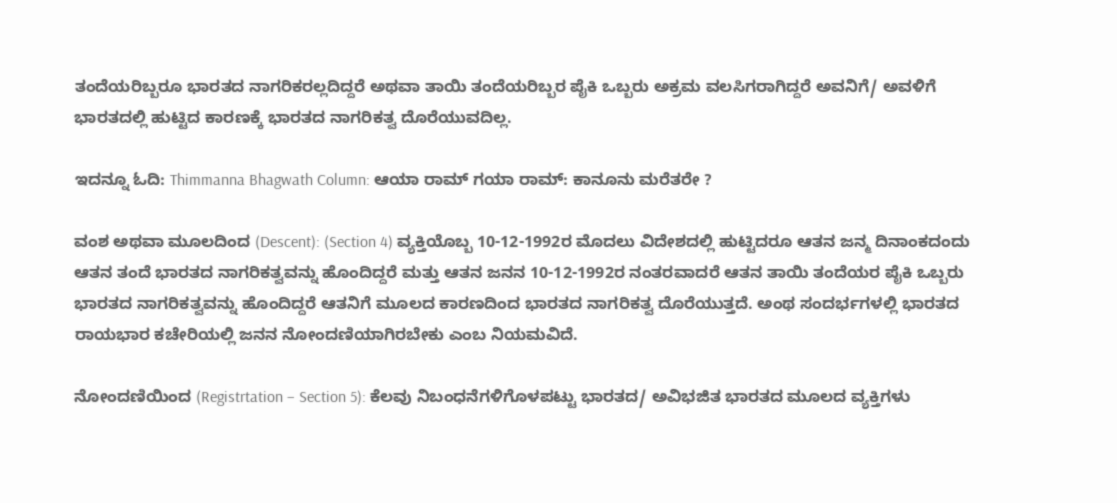ತಂದೆಯರಿಬ್ಬರೂ ಭಾರತದ ನಾಗರಿಕರಲ್ಲದಿದ್ದರೆ ಅಥವಾ ತಾಯಿ ತಂದೆಯರಿಬ್ಬರ ಪೈಕಿ ಒಬ್ಬರು ಅಕ್ರಮ ವಲಸಿಗರಾಗಿದ್ದರೆ ಅವನಿಗೆ/ ಅವಳಿಗೆ ಭಾರತದಲ್ಲಿ ಹುಟ್ಟಿದ ಕಾರಣಕ್ಕೆ ಭಾರತದ ನಾಗರಿಕತ್ವ ದೊರೆಯುವದಿಲ್ಲ.

ಇದನ್ನೂ ಓದಿ: Thimmanna Bhagwath Column: ಆಯಾ ರಾಮ್‌ ಗಯಾ ರಾಮ್: ಕಾನೂನು ಮರೆತರೇ ?

ವಂಶ ಅಥವಾ ಮೂಲದಿಂದ (Descent): (Section 4) ವ್ಯಕ್ತಿಯೊಬ್ಬ 10-12-1992ರ ಮೊದಲು ವಿದೇಶದಲ್ಲಿ ಹುಟ್ಟಿದರೂ ಆತನ ಜನ್ಮ ದಿನಾಂಕದಂದು ಆತನ ತಂದೆ ಭಾರತದ ನಾಗರಿಕತ್ವವನ್ನು ಹೊಂದಿದ್ದರೆ ಮತ್ತು ಆತನ ಜನನ 10-12-1992ರ ನಂತರವಾದರೆ ಆತನ ತಾಯಿ ತಂದೆಯರ ಪೈಕಿ ಒಬ್ಬರು ಭಾರತದ ನಾಗರಿಕತ್ವವನ್ನು ಹೊಂದಿದ್ದರೆ ಆತನಿಗೆ ಮೂಲದ ಕಾರಣದಿಂದ ಭಾರತದ ನಾಗರಿಕತ್ವ ದೊರೆಯುತ್ತದೆ. ಅಂಥ ಸಂದರ್ಭಗಳಲ್ಲಿ ಭಾರತದ ರಾಯಭಾರ ಕಚೇರಿಯಲ್ಲಿ ಜನನ ನೋಂದಣಿಯಾಗಿರಬೇಕು ಎಂಬ ನಿಯಮವಿದೆ.

ನೋಂದಣಿಯಿಂದ (Registrtation – Section 5): ಕೆಲವು ನಿಬಂಧನೆಗಳಿಗೊಳಪಟ್ಟು ಭಾರತದ/ ಅವಿಭಜಿತ ಭಾರತದ ಮೂಲದ ವ್ಯಕ್ತಿಗಳು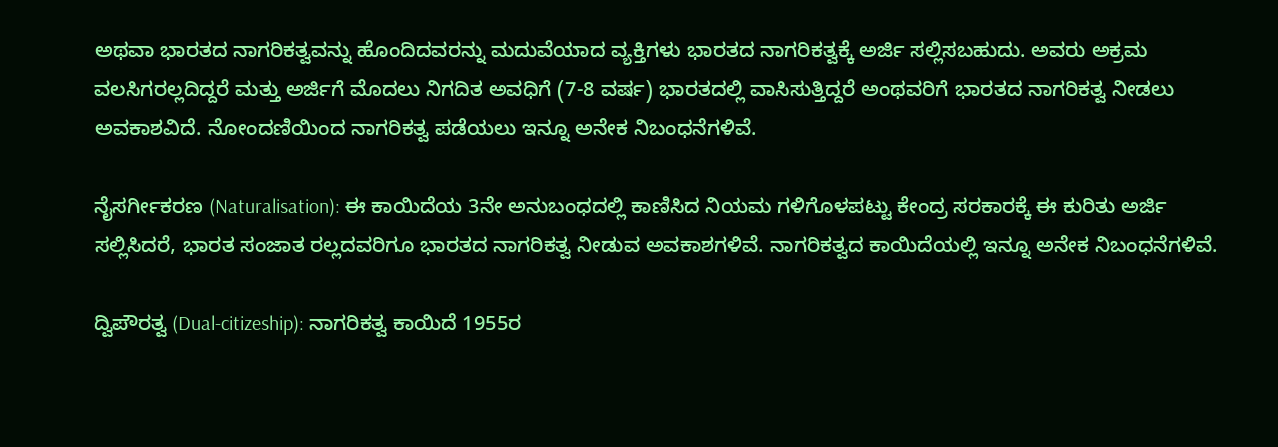ಅಥವಾ ಭಾರತದ ನಾಗರಿಕತ್ವವನ್ನು ಹೊಂದಿದವರನ್ನು ಮದುವೆಯಾದ ವ್ಯಕ್ತಿಗಳು ಭಾರತದ ನಾಗರಿಕತ್ವಕ್ಕೆ ಅರ್ಜಿ ಸಲ್ಲಿಸಬಹುದು. ಅವರು ಅಕ್ರಮ ವಲಸಿಗರಲ್ಲದಿದ್ದರೆ ಮತ್ತು ಅರ್ಜಿಗೆ ಮೊದಲು ನಿಗದಿತ ಅವಧಿಗೆ (7-8 ವರ್ಷ) ಭಾರತದಲ್ಲಿ ವಾಸಿಸುತ್ತಿದ್ದರೆ ಅಂಥವರಿಗೆ ಭಾರತದ ನಾಗರಿಕತ್ವ ನೀಡಲು ಅವಕಾಶವಿದೆ. ನೋಂದಣಿಯಿಂದ ನಾಗರಿಕತ್ವ ಪಡೆಯಲು ಇನ್ನೂ ಅನೇಕ ನಿಬಂಧನೆಗಳಿವೆ.

ನೈಸರ್ಗೀಕರಣ (Naturalisation): ಈ ಕಾಯಿದೆಯ 3ನೇ ಅನುಬಂಧದಲ್ಲಿ ಕಾಣಿಸಿದ ನಿಯಮ ಗಳಿಗೊಳಪಟ್ಟು ಕೇಂದ್ರ ಸರಕಾರಕ್ಕೆ ಈ ಕುರಿತು ಅರ್ಜಿ ಸಲ್ಲಿಸಿದರೆ, ಭಾರತ ಸಂಜಾತ ರಲ್ಲದವರಿಗೂ ಭಾರತದ ನಾಗರಿಕತ್ವ ನೀಡುವ ಅವಕಾಶಗಳಿವೆ. ನಾಗರಿಕತ್ವದ ಕಾಯಿದೆಯಲ್ಲಿ ಇನ್ನೂ ಅನೇಕ ನಿಬಂಧನೆಗಳಿವೆ.

ದ್ವಿಪೌರತ್ವ (Dual-citizeship): ನಾಗರಿಕತ್ವ ಕಾಯಿದೆ 1955ರ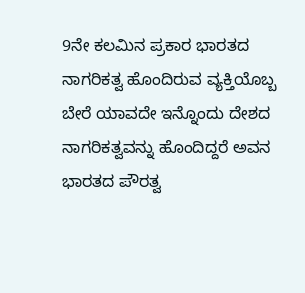9ನೇ ಕಲಮಿನ ಪ್ರಕಾರ ಭಾರತದ ನಾಗರಿಕತ್ವ ಹೊಂದಿರುವ ವ್ಯಕ್ತಿಯೊಬ್ಬ ಬೇರೆ ಯಾವದೇ ಇನ್ನೊಂದು ದೇಶದ ನಾಗರಿಕತ್ವವನ್ನು ಹೊಂದಿದ್ದರೆ ಅವನ ಭಾರತದ ಪೌರತ್ವ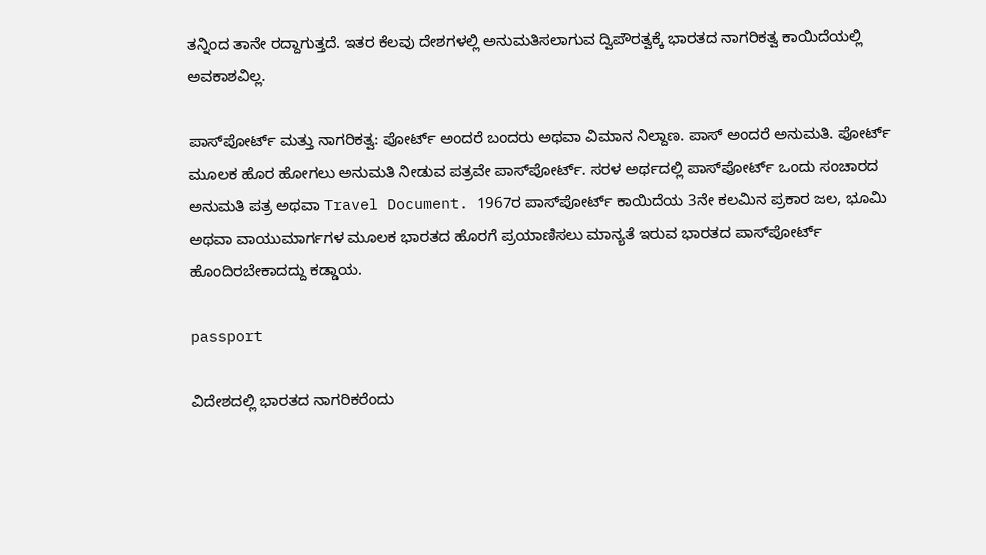ತನ್ನಿಂದ ತಾನೇ ರದ್ದಾಗುತ್ತದೆ. ಇತರ ಕೆಲವು ದೇಶಗಳಲ್ಲಿ ಅನುಮತಿಸಲಾಗುವ ದ್ವಿಪೌರತ್ವಕ್ಕೆ ಭಾರತದ ನಾಗರಿಕತ್ವ ಕಾಯಿದೆಯಲ್ಲಿ ಅವಕಾಶವಿಲ್ಲ.

ಪಾಸ್‌ಪೋರ್ಟ್ ಮತ್ತು ನಾಗರಿಕತ್ವ: ಪೋರ್ಟ್ ಅಂದರೆ ಬಂದರು ಅಥವಾ ವಿಮಾನ ನಿಲ್ದಾಣ. ಪಾಸ್ ಅಂದರೆ ಅನುಮತಿ. ಪೋರ್ಟ್ ಮೂಲಕ ಹೊರ ಹೋಗಲು ಅನುಮತಿ ನೀಡುವ ಪತ್ರವೇ ಪಾಸ್‌ಪೋರ್ಟ್. ಸರಳ ಅರ್ಥದಲ್ಲಿ ಪಾಸ್‌ಪೋರ್ಟ್ ಒಂದು ಸಂಚಾರದ ಅನುಮತಿ ಪತ್ರ ಅಥವಾ Travel Document. 1967ರ ಪಾಸ್‌ಪೋರ್ಟ್ ಕಾಯಿದೆಯ 3ನೇ ಕಲಮಿನ ಪ್ರಕಾರ ಜಲ, ಭೂಮಿ ಅಥವಾ ವಾಯುಮಾರ್ಗಗಳ ಮೂಲಕ ಭಾರತದ ಹೊರಗೆ ಪ್ರಯಾಣಿಸಲು ಮಾನ್ಯತೆ ಇರುವ ಭಾರತದ ಪಾಸ್‌ಪೋರ್ಟ್ ಹೊಂದಿರಬೇಕಾದದ್ದು ಕಡ್ಡಾಯ.

passport

ವಿದೇಶದಲ್ಲಿ ಭಾರತದ ನಾಗರಿಕರೆಂದು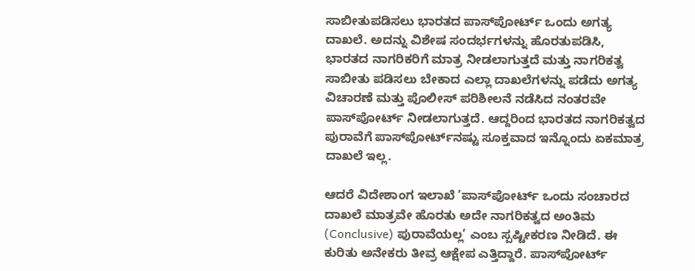ಸಾಬೀತುಪಡಿಸಲು ಭಾರತದ ಪಾಸ್‌ಪೋರ್ಟ್ ಒಂದು ಅಗತ್ಯ ದಾಖಲೆ. ಅದನ್ನು ವಿಶೇಷ ಸಂದರ್ಭಗಳನ್ನು ಹೊರತುಪಡಿಸಿ, ಭಾರತದ ನಾಗರಿಕರಿಗೆ ಮಾತ್ರ ನೀಡಲಾಗುತ್ತದೆ ಮತ್ತು ನಾಗರಿಕತ್ವ ಸಾಬೀತು ಪಡಿಸಲು ಬೇಕಾದ ಎಲ್ಲಾ ದಾಖಲೆಗಳನ್ನು ಪಡೆದು ಅಗತ್ಯ ವಿಚಾರಣೆ ಮತ್ತು ಪೊಲೀಸ್ ಪರಿಶೀಲನೆ ನಡೆಸಿದ ನಂತರವೇ ಪಾಸ್‌ಪೋರ್ಟ್ ನೀಡಲಾಗುತ್ತದೆ. ಆದ್ದರಿಂದ ಭಾರತದ ನಾಗರಿಕತ್ವದ ಪುರಾವೆಗೆ ಪಾಸ್‌ಪೋರ್ಟ್‌ನಷ್ಟು ಸೂಕ್ತವಾದ ಇನ್ನೊಂದು ಏಕಮಾತ್ರ ದಾಖಲೆ ಇಲ್ಲ.

ಆದರೆ ವಿದೇಶಾಂಗ ಇಲಾಖೆ ‘ಪಾಸ್‌ಪೋರ್ಟ್ ಒಂದು ಸಂಚಾರದ ದಾಖಲೆ ಮಾತ್ರವೇ ಹೊರತು ಅದೇ ನಾಗರಿಕತ್ವದ ಅಂತಿಮ (Conclusive) ಪುರಾವೆಯಲ್ಲ’ ಎಂಬ ಸ್ಪಷ್ಟೀಕರಣ ನೀಡಿದೆ. ಈ ಕುರಿತು ಅನೇಕರು ತೀವ್ರ ಆಕ್ಷೇಪ ಎತ್ತಿದ್ದಾರೆ. ಪಾಸ್‌ಪೋರ್ಟ್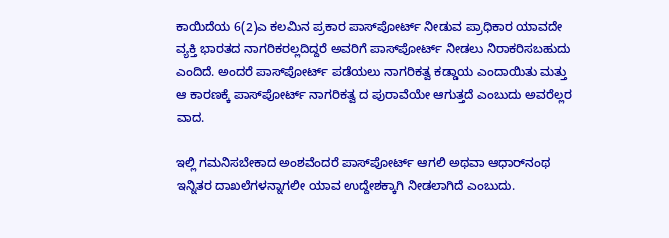ಕಾಯಿದೆಯ 6(2)ಎ ಕಲಮಿನ ಪ್ರಕಾರ ಪಾಸ್‌ಪೋರ್ಟ್ ನೀಡುವ ಪ್ರಾಧಿಕಾರ ಯಾವದೇ ವ್ಯಕ್ತಿ ಭಾರತದ ನಾಗರಿಕರಲ್ಲದಿದ್ದರೆ ಅವರಿಗೆ ಪಾಸ್‌ಪೋರ್ಟ್ ನೀಡಲು ನಿರಾಕರಿಸಬಹುದು ಎಂದಿದೆ. ಅಂದರೆ ಪಾಸ್‌ಪೋರ್ಟ್ ಪಡೆಯಲು ನಾಗರಿಕತ್ವ ಕಡ್ಡಾಯ ಎಂದಾಯಿತು ಮತ್ತು ಆ ಕಾರಣಕ್ಕೆ ಪಾಸ್‌ಪೋರ್ಟ್ ನಾಗರಿಕತ್ವ ದ ಪುರಾವೆಯೇ ಆಗುತ್ತದೆ ಎಂಬುದು ಅವರೆಲ್ಲರ ವಾದ.

ಇಲ್ಲಿ ಗಮನಿಸಬೇಕಾದ ಅಂಶವೆಂದರೆ ಪಾಸ್‌ಪೋರ್ಟ್ ಆಗಲಿ ಅಥವಾ ಆಧಾರ್‌ನಂಥ ಇನ್ನಿತರ ದಾಖಲೆಗಳನ್ನಾಗಲೀ ಯಾವ ಉದ್ದೇಶಕ್ಕಾಗಿ ನೀಡಲಾಗಿದೆ ಎಂಬುದು.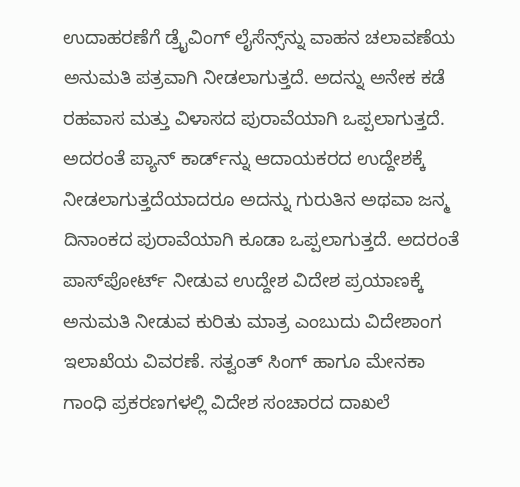ಉದಾಹರಣೆಗೆ ಡ್ರೈವಿಂಗ್ ಲೈಸೆನ್ಸ್‌ನ್ನು ವಾಹನ ಚಲಾವಣೆಯ ಅನುಮತಿ ಪತ್ರವಾಗಿ ನೀಡಲಾಗುತ್ತದೆ. ಅದನ್ನು ಅನೇಕ ಕಡೆ ರಹವಾಸ ಮತ್ತು ವಿಳಾಸದ ಪುರಾವೆಯಾಗಿ ಒಪ್ಪಲಾಗುತ್ತದೆ. ಅದರಂತೆ ಪ್ಯಾನ್ ಕಾರ್ಡ್‌ನ್ನು ಆದಾಯಕರದ ಉದ್ದೇಶಕ್ಕೆ ನೀಡಲಾಗುತ್ತದೆಯಾದರೂ ಅದನ್ನು ಗುರುತಿನ ಅಥವಾ ಜನ್ಮ ದಿನಾಂಕದ ಪುರಾವೆಯಾಗಿ ಕೂಡಾ ಒಪ್ಪಲಾಗುತ್ತದೆ. ಅದರಂತೆ ಪಾಸ್‌ಪೋರ್ಟ್ ನೀಡುವ ಉದ್ದೇಶ ವಿದೇಶ ಪ್ರಯಾಣಕ್ಕೆ ಅನುಮತಿ ನೀಡುವ ಕುರಿತು ಮಾತ್ರ ಎಂಬುದು ವಿದೇಶಾಂಗ ಇಲಾಖೆಯ ವಿವರಣೆ. ಸತ್ವಂತ್ ಸಿಂಗ್ ಹಾಗೂ ಮೇನಕಾ ಗಾಂಧಿ ಪ್ರಕರಣಗಳಲ್ಲಿ ವಿದೇಶ ಸಂಚಾರದ ದಾಖಲೆ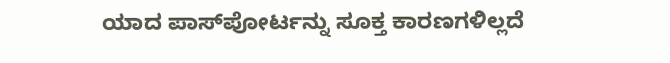ಯಾದ ಪಾಸ್‌ಪೋರ್ಟನ್ನು ಸೂಕ್ತ ಕಾರಣಗಳಿಲ್ಲದೆ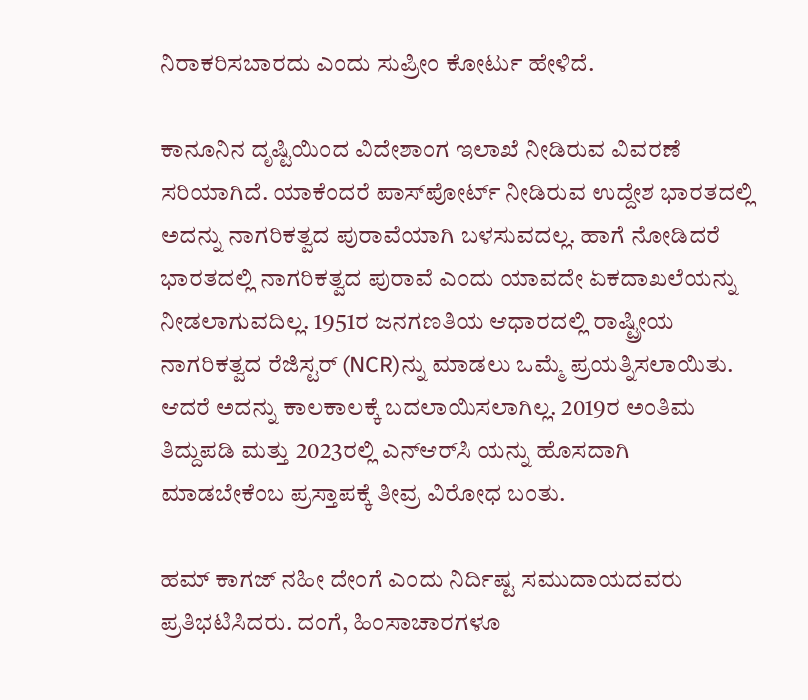ನಿರಾಕರಿಸಬಾರದು ಎಂದು ಸುಪ್ರೀಂ ಕೋರ್ಟು ಹೇಳಿದೆ.

ಕಾನೂನಿನ ದೃಷ್ಟಿಯಿಂದ ವಿದೇಶಾಂಗ ಇಲಾಖೆ ನೀಡಿರುವ ವಿವರಣೆ ಸರಿಯಾಗಿದೆ. ಯಾಕೆಂದರೆ ಪಾಸ್‌ಪೋರ್ಟ್ ನೀಡಿರುವ ಉದ್ದೇಶ ಭಾರತದಲ್ಲಿ ಅದನ್ನು ನಾಗರಿಕತ್ವದ ಪುರಾವೆಯಾಗಿ ಬಳಸುವದಲ್ಲ. ಹಾಗೆ ನೋಡಿದರೆ ಭಾರತದಲ್ಲಿ ನಾಗರಿಕತ್ವದ ಪುರಾವೆ ಎಂದು ಯಾವದೇ ಏಕದಾಖಲೆಯನ್ನು ನೀಡಲಾಗುವದಿಲ್ಲ. 1951ರ ಜನಗಣತಿಯ ಆಧಾರದಲ್ಲಿ ರಾಷ್ಟ್ರೀಯ ನಾಗರಿಕತ್ವದ ರೆಜಿಸ್ಟರ್ (NCR)ನ್ನು ಮಾಡಲು ಒಮ್ಮೆ ಪ್ರಯತ್ನಿಸಲಾಯಿತು. ಆದರೆ ಅದನ್ನು ಕಾಲಕಾಲಕ್ಕೆ ಬದಲಾಯಿಸಲಾಗಿಲ್ಲ. 2019ರ ಅಂತಿಮ ತಿದ್ದುಪಡಿ ಮತ್ತು 2023ರಲ್ಲಿ ಎನ್‌ಆರ್‌ಸಿ ಯನ್ನು ಹೊಸದಾಗಿ ಮಾಡಬೇಕೆಂಬ ಪ್ರಸ್ತಾಪಕ್ಕೆ ತೀವ್ರ ವಿರೋಧ ಬಂತು.

ಹಮ್ ಕಾಗಜ್ ನಹೀ ದೇಂಗೆ ಎಂದು ನಿರ್ದಿಷ್ಟ ಸಮುದಾಯದವರು ಪ್ರತಿಭಟಿಸಿದರು. ದಂಗೆ, ಹಿಂಸಾಚಾರಗಳೂ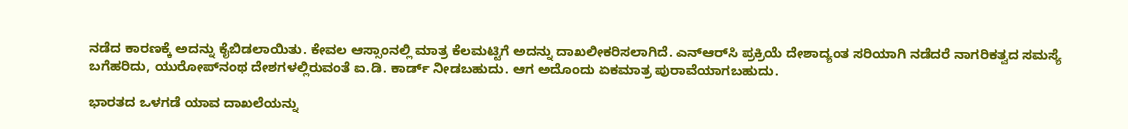ನಡೆದ ಕಾರಣಕ್ಕೆ ಅದನ್ನು ಕೈಬಿಡಲಾಯಿತು. ಕೇವಲ ಆಸ್ಸಾಂನಲ್ಲಿ ಮಾತ್ರ ಕೆಲಮಟ್ಟಿಗೆ ಅದನ್ನು ದಾಖಲೀಕರಿಸಲಾಗಿದೆ. ಎನ್‌ಆರ್‌ಸಿ ಪ್ರಕ್ರಿಯೆ ದೇಶಾದ್ಯಂತ ಸರಿಯಾಗಿ ನಡೆದರೆ ನಾಗರಿಕತ್ವದ ಸಮಸ್ಯೆ ಬಗೆಹರಿದು, ಯುರೋಪ್‌ನಂಥ ದೇಶಗಳಲ್ಲಿರುವಂತೆ ಐ.ಡಿ. ಕಾರ್ಡ್ ನೀಡಬಹುದು. ಆಗ ಅದೊಂದು ಏಕಮಾತ್ರ ಪುರಾವೆಯಾಗಬಹುದು.

ಭಾರತದ ಒಳಗಡೆ ಯಾವ ದಾಖಲೆಯನ್ನು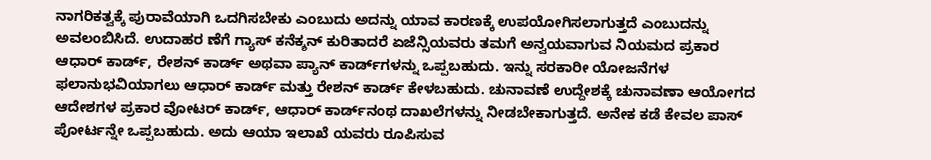ನಾಗರಿಕತ್ವಕ್ಕೆ ಪುರಾವೆಯಾಗಿ ಒದಗಿಸಬೇಕು ಎಂಬುದು ಅದನ್ನು ಯಾವ ಕಾರಣಕ್ಕೆ ಉಪಯೋಗಿಸಲಾಗುತ್ತದೆ ಎಂಬುದನ್ನು ಅವಲಂಬಿಸಿದೆ. ಉದಾಹರ ಣೆಗೆ ಗ್ಯಾಸ್ ಕನೆಕ್ಶನ್ ಕುರಿತಾದರೆ ಏಜೆನ್ಸಿಯವರು ತಮಗೆ ಅನ್ವಯವಾಗುವ ನಿಯಮದ ಪ್ರಕಾರ ಆಧಾರ್ ಕಾರ್ಡ್, ರೇಶನ್ ಕಾರ್ಡ್ ಅಥವಾ ಪ್ಯಾನ್ ಕಾರ್ಡ್‌ಗಳನ್ನು ಒಪ್ಪಬಹುದು. ಇನ್ನು ಸರಕಾರೀ ಯೋಜನೆಗಳ ಫಲಾನುಭವಿಯಾಗಲು ಆಧಾರ್ ಕಾರ್ಡ್ ಮತ್ತು ರೇಶನ್ ಕಾರ್ಡ್ ಕೇಳಬಹುದು. ಚುನಾವಣೆ ಉದ್ದೇಶಕ್ಕೆ ಚುನಾವಣಾ ಆಯೋಗದ ಆದೇಶಗಳ ಪ್ರಕಾರ ವೋಟರ್ ಕಾರ್ಡ್, ಆಧಾರ್ ಕಾರ್ಡ್‌ನಂಥ ದಾಖಲೆಗಳನ್ನು ನೀಡಬೇಕಾಗುತ್ತದೆ. ಅನೇಕ ಕಡೆ ಕೇವಲ ಪಾಸ್‌ ಪೋರ್ಟನ್ನೇ ಒಪ್ಪಬಹುದು. ಅದು ಆಯಾ ಇಲಾಖೆ ಯವರು ರೂಪಿಸುವ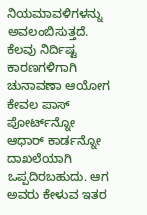ನಿಯಮಾವಳಿಗಳನ್ನು ಅವಲಂಬಿಸುತ್ತದೆ. ಕೆಲವು ನಿರ್ದಿಷ್ಟ ಕಾರಣಗಳಿಗಾಗಿ ಚುನಾವಣಾ ಆಯೋಗ ಕೇವಲ ಪಾಸ್‌ ಪೋರ್ಟ್‌ನ್ನೋ ಆಧಾರ್ ಕಾರ್ಡನ್ನೋ ದಾಖಲೆಯಾಗಿ ಒಪ್ಪದಿರಬಹುದು. ಆಗ ಅವರು ಕೇಳುವ ಇತರ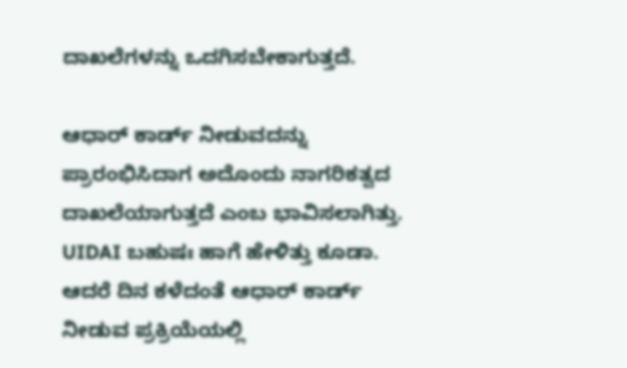ದಾಖಲೆಗಳನ್ನು ಒದಗಿಸಬೇಕಾಗುತ್ತದೆ.

ಆಧಾರ್ ಕಾರ್ಡ್ ನೀಡುವದನ್ನು ಪ್ರಾರಂಭಿಸಿದಾಗ ಅದೊಂದು ನಾಗರಿಕತ್ವದ ದಾಖಲೆಯಾಗುತ್ತದೆ ಎಂಬ ಭಾವಿಸಲಾಗಿತ್ತು. UIDAI ಬಹುಷಃ ಹಾಗೆ ಹೇಳಿತ್ತು ಕೂಡಾ. ಆದರೆ ದಿನ ಕಳೆದಂತೆ ಆಧಾರ್ ಕಾರ್ಡ್ ನೀಡುವ ಪ್ರಕ್ರಿಯೆಯಲ್ಲಿ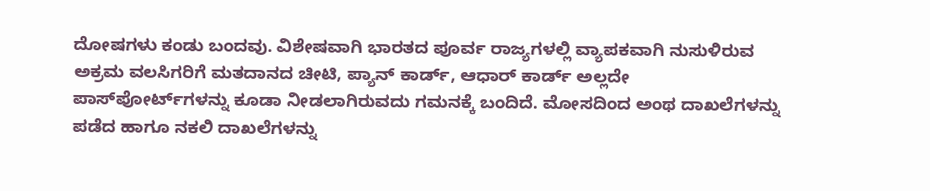ದೋಷಗಳು ಕಂಡು ಬಂದವು. ವಿಶೇಷವಾಗಿ ಭಾರತದ ಪೂರ್ವ ರಾಜ್ಯಗಳಲ್ಲಿ ವ್ಯಾಪಕವಾಗಿ ನುಸುಳಿರುವ ಅಕ್ರಮ ವಲಸಿಗರಿಗೆ ಮತದಾನದ ಚೀಟಿ, ಪ್ಯಾನ್ ಕಾರ್ಡ್, ಆಧಾರ್ ಕಾರ್ಡ್ ಅಲ್ಲದೇ ಪಾಸ್‌ಪೋರ್ಟ್‌ಗಳನ್ನು ಕೂಡಾ ನೀಡಲಾಗಿರುವದು ಗಮನಕ್ಕೆ ಬಂದಿದೆ. ಮೋಸದಿಂದ ಅಂಥ ದಾಖಲೆಗಳನ್ನು ಪಡೆದ ಹಾಗೂ ನಕಲಿ ದಾಖಲೆಗಳನ್ನು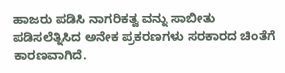ಹಾಜರು ಪಡಿಸಿ ನಾಗರಿಕತ್ವ ವನ್ನು ಸಾಬೀತು ಪಡಿಸಲೆತ್ನಿಸಿದ ಅನೇಕ ಪ್ರಕರಣಗಳು ಸರಕಾರದ ಚಿಂತೆಗೆ ಕಾರಣವಾಗಿದೆ.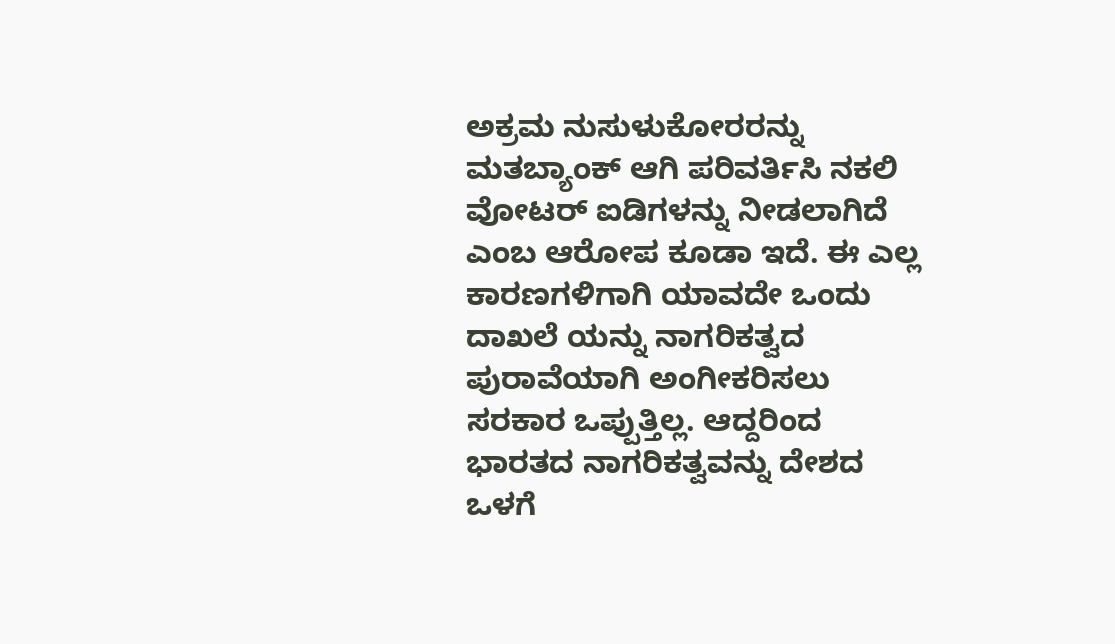ಅಕ್ರಮ ನುಸುಳುಕೋರರನ್ನು ಮತಬ್ಯಾಂಕ್ ಆಗಿ ಪರಿವರ್ತಿಸಿ ನಕಲಿ ವೋಟರ್ ಐಡಿಗಳನ್ನು ನೀಡಲಾಗಿದೆ ಎಂಬ ಆರೋಪ ಕೂಡಾ ಇದೆ. ಈ ಎಲ್ಲ ಕಾರಣಗಳಿಗಾಗಿ ಯಾವದೇ ಒಂದು ದಾಖಲೆ ಯನ್ನು ನಾಗರಿಕತ್ವದ ಪುರಾವೆಯಾಗಿ ಅಂಗೀಕರಿಸಲು ಸರಕಾರ ಒಪ್ಪುತ್ತಿಲ್ಲ. ಆದ್ದರಿಂದ ಭಾರತದ ನಾಗರಿಕತ್ವವನ್ನು ದೇಶದ ಒಳಗೆ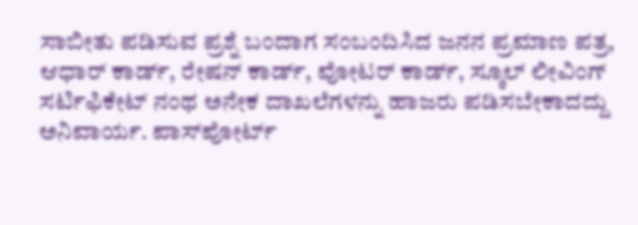ಸಾಬೀತು ಪಡಿಸುವ ಪ್ರಶ್ನೆ ಬಂದಾಗ ಸಂಬಂದಿಸಿದ ಜನನ ಪ್ರಮಾಣ ಪತ್ರ, ಆಧಾರ್ ಕಾರ್ಡ್, ರೇಷನ್ ಕಾರ್ಡ್, ವೋಟರ್ ಕಾರ್ಡ್, ಸ್ಕೂಲ್ ಲೀವಿಂಗ್ ಸರ್ಟಿಫಿಕೇಟ್ ನಂಥ ಅನೇಕ ದಾಖಲೆಗಳನ್ನು ಹಾಜರು ಪಡಿಸಬೇಕಾದದ್ದು ಅನಿವಾರ್ಯ. ಪಾಸ್‌ಪೋರ್ಟ್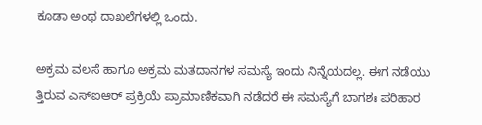ಕೂಡಾ ಅಂಥ ದಾಖಲೆಗಳಲ್ಲಿ ಒಂದು.

ಅಕ್ರಮ ವಲಸೆ ಹಾಗೂ ಅಕ್ರಮ ಮತದಾನಗಳ ಸಮಸ್ಯೆ ಇಂದು ನಿನ್ನೆಯದಲ್ಲ. ಈಗ ನಡೆಯು ತ್ತಿರುವ ಎಸ್‌ಐಆರ್ ಪ್ರಕ್ರಿಯೆ ಪ್ರಾಮಾಣಿಕವಾಗಿ ನಡೆದರೆ ಈ ಸಮಸ್ಯೆಗೆ ಬಾಗಶಃ ಪರಿಹಾರ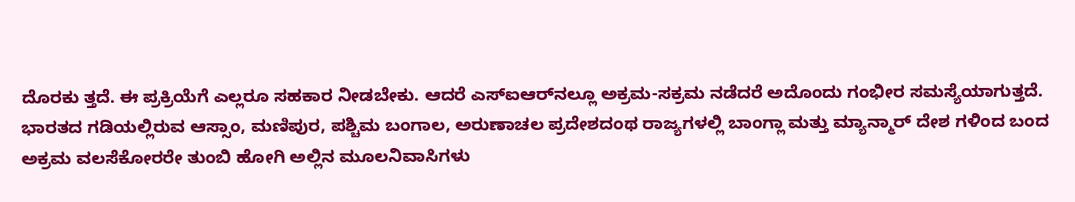ದೊರಕು ತ್ತದೆ. ಈ ಪ್ರಕ್ರಿಯೆಗೆ ಎಲ್ಲರೂ ಸಹಕಾರ ನೀಡಬೇಕು. ಆದರೆ ಎಸ್‌ಐಆರ್‌ನಲ್ಲೂ ಅಕ್ರಮ-ಸಕ್ರಮ ನಡೆದರೆ ಅದೊಂದು ಗಂಭೀರ ಸಮಸ್ಯೆಯಾಗುತ್ತದೆ. ಭಾರತದ ಗಡಿಯಲ್ಲಿರುವ ಆಸ್ಸಾಂ, ಮಣಿಪುರ, ಪಶ್ಚಿಮ ಬಂಗಾಲ, ಅರುಣಾಚಲ ಪ್ರದೇಶದಂಥ ರಾಜ್ಯಗಳಲ್ಲಿ ಬಾಂಗ್ಲಾ ಮತ್ತು ಮ್ಯಾನ್ಮಾರ್ ದೇಶ ಗಳಿಂದ ಬಂದ ಅಕ್ರಮ ವಲಸೆಕೋರರೇ ತುಂಬಿ ಹೋಗಿ ಅಲ್ಲಿನ ಮೂಲನಿವಾಸಿಗಳು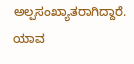ಅಲ್ಪಸಂಖ್ಯಾತರಾಗಿದ್ದಾರೆ. ಯಾವ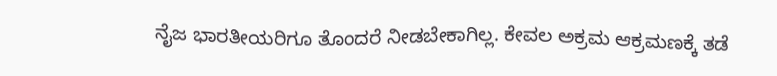ನೈಜ ಭಾರತೀಯರಿಗೂ ತೊಂದರೆ ನೀಡಬೇಕಾಗಿಲ್ಲ. ಕೇವಲ ಅಕ್ರಮ ಆಕ್ರಮಣಕ್ಕೆ ತಡೆ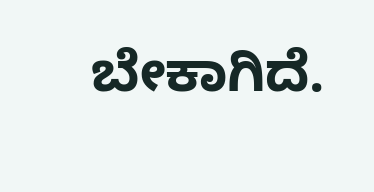ಬೇಕಾಗಿದೆ.